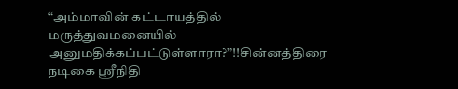“அம்மாவின் கட்டாயத்தில் மருத்துவமனையில் அனுமதிக்கப்பட்டுள்ளாரா?”!!சின்னத்திரை நடிகை ஸ்ரீநிதி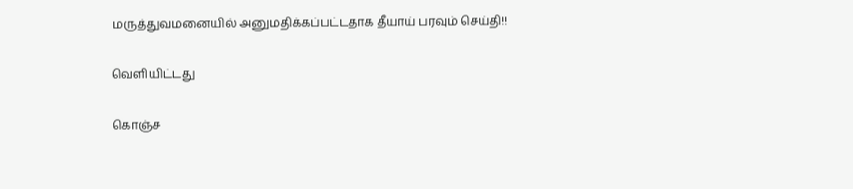மருத்துவமனையில் அனுமதிக்கப்பட்டதாக தீயாய் பரவும் செய்தி!!

வெளியிட்டது

கொஞ்ச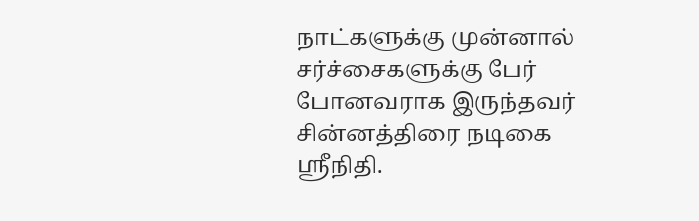நாட்களுக்கு முன்னால் சர்ச்சைகளுக்கு பேர் போனவராக இருந்தவர் சின்னத்திரை நடிகை ஸ்ரீநிதி.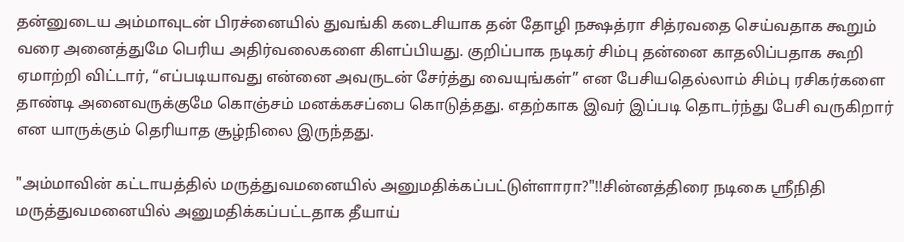தன்னுடைய அம்மாவுடன் பிரச்னையில் துவங்கி கடைசியாக தன் தோழி நக்ஷத்ரா சித்ரவதை செய்வதாக கூறும் வரை அனைத்துமே பெரிய அதிர்வலைகளை கிளப்பியது. குறிப்பாக நடிகர் சிம்பு தன்னை காதலிப்பதாக கூறி ஏமாற்றி விட்டார், “எப்படியாவது என்னை அவருடன் சேர்த்து வையுங்கள்” என பேசியதெல்லாம் சிம்பு ரசிகர்களை தாண்டி அனைவருக்குமே கொஞ்சம் மனக்கசப்பை கொடுத்தது. எதற்காக இவர் இப்படி தொடர்ந்து பேசி வருகிறார் என யாருக்கும் தெரியாத சூழ்நிலை இருந்தது.

"அம்மாவின் கட்டாயத்தில் மருத்துவமனையில் அனுமதிக்கப்பட்டுள்ளாரா?"!!சின்னத்திரை நடிகை ஸ்ரீநிதி மருத்துவமனையில் அனுமதிக்கப்பட்டதாக தீயாய்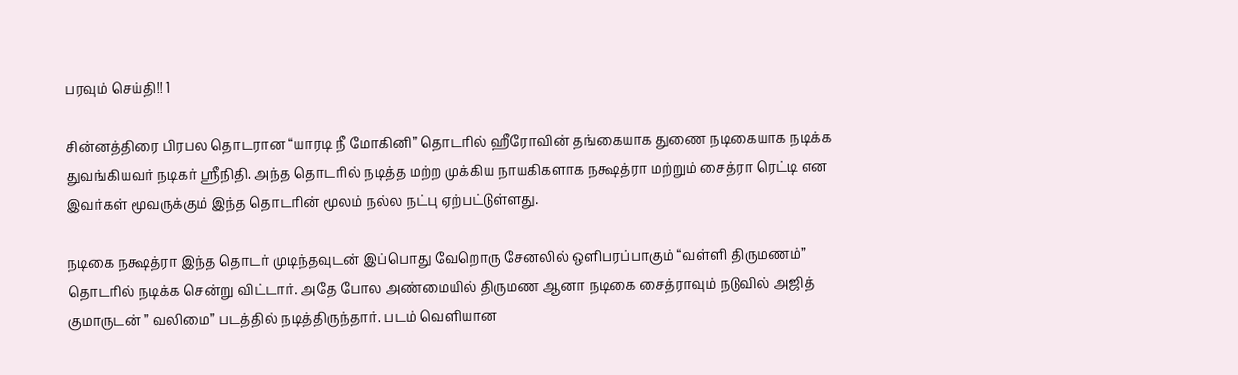பரவும் செய்தி!! 1

சின்னத்திரை பிரபல தொடரான “யாரடி நீ மோகினி” தொடரில் ஹீரோவின் தங்கையாக துணை நடிகையாக நடிக்க துவங்கியவர் நடிகர் ஸ்ரீநிதி. அந்த தொடரில் நடித்த மற்ற முக்கிய நாயகிகளாக நக்ஷத்ரா மற்றும் சைத்ரா ரெட்டி என இவர்கள் மூவருக்கும் இந்த தொடரின் மூலம் நல்ல நட்பு ஏற்பட்டுள்ளது.

நடிகை நக்ஷத்ரா இந்த தொடர் முடிந்தவுடன் இப்பொது வேறொரு சேனலில் ஒளிபரப்பாகும் “வள்ளி திருமணம்” தொடரில் நடிக்க சென்று விட்டார். அதே போல அண்மையில் திருமண ஆனா நடிகை சைத்ராவும் நடுவில் அஜித் குமாருடன் ” வலிமை” படத்தில் நடித்திருந்தார். படம் வெளியான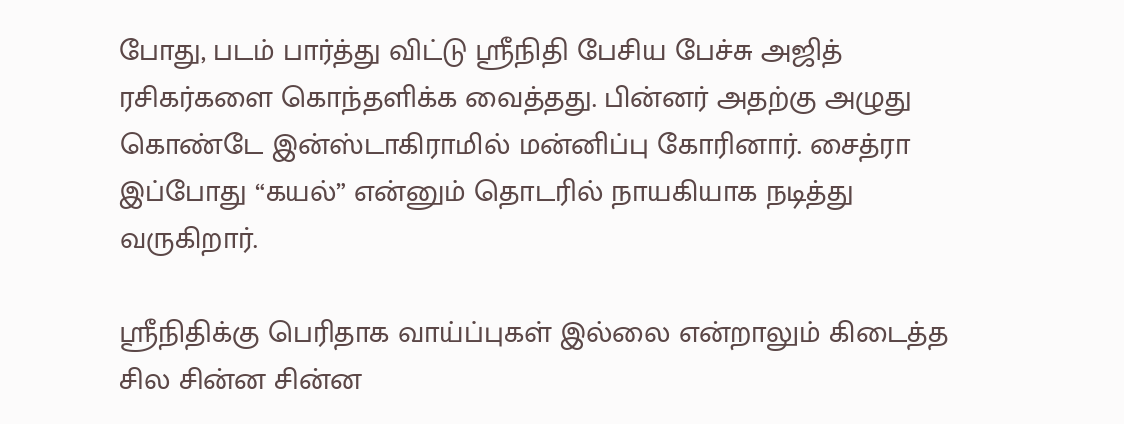போது, படம் பார்த்து விட்டு ஸ்ரீநிதி பேசிய பேச்சு அஜித் ரசிகர்களை கொந்தளிக்க வைத்தது. பின்னர் அதற்கு அழுது கொண்டே இன்ஸ்டாகிராமில் மன்னிப்பு கோரினார். சைத்ரா இப்போது “கயல்” என்னும் தொடரில் நாயகியாக நடித்து வருகிறார்.

ஸ்ரீநிதிக்கு பெரிதாக வாய்ப்புகள் இல்லை என்றாலும் கிடைத்த சில சின்ன சின்ன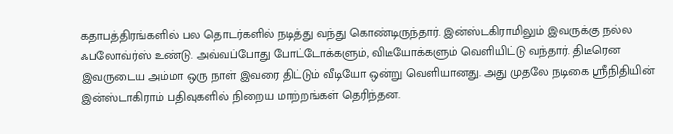கதாபத்திரங்களில் பல தொடர்களில் நடித்து வந்து கொண்டிருந்தார். இன்ஸ்டகிராமிலும் இவருக்கு நல்ல ஃபலோவ்ர்ஸ் உண்டு. அவ்வப்போது போட்டோக்களும், விடீயோக்களும் வெளியிட்டு வந்தார். திடீரென இவருடைய அம்மா ஒரு நாள் இவரை திட்டும் வீடியோ ஒன்று வெளியானது. அது முதலே நடிகை ஸ்ரீநிதியின் இன்ஸ்டாகிராம் பதிவுகளில் நிறைய மாற்றங்கள் தெரிந்தன.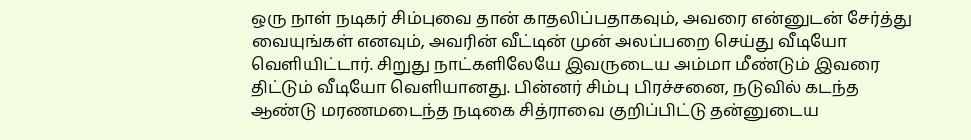ஒரு நாள் நடிகர் சிம்புவை தான் காதலிப்பதாகவும், அவரை என்னுடன் சேர்த்து வையுங்கள் எனவும், அவரின் வீட்டின் முன் அலப்பறை செய்து வீடியோ வெளியிட்டார். சிறுது நாட்களிலேயே இவருடைய அம்மா மீண்டும் இவரை திட்டும் வீடியோ வெளியானது. பின்னர் சிம்பு பிரச்சனை, நடுவில் கடந்த ஆண்டு மரணமடைந்த நடிகை சித்ராவை குறிப்பிட்டு தன்னுடைய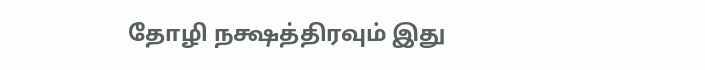தோழி நக்ஷத்திரவும் இது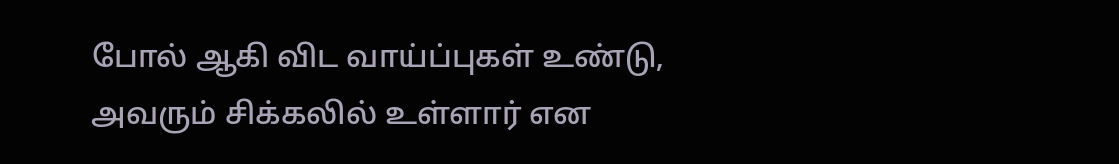போல் ஆகி விட வாய்ப்புகள் உண்டு, அவரும் சிக்கலில் உள்ளார் என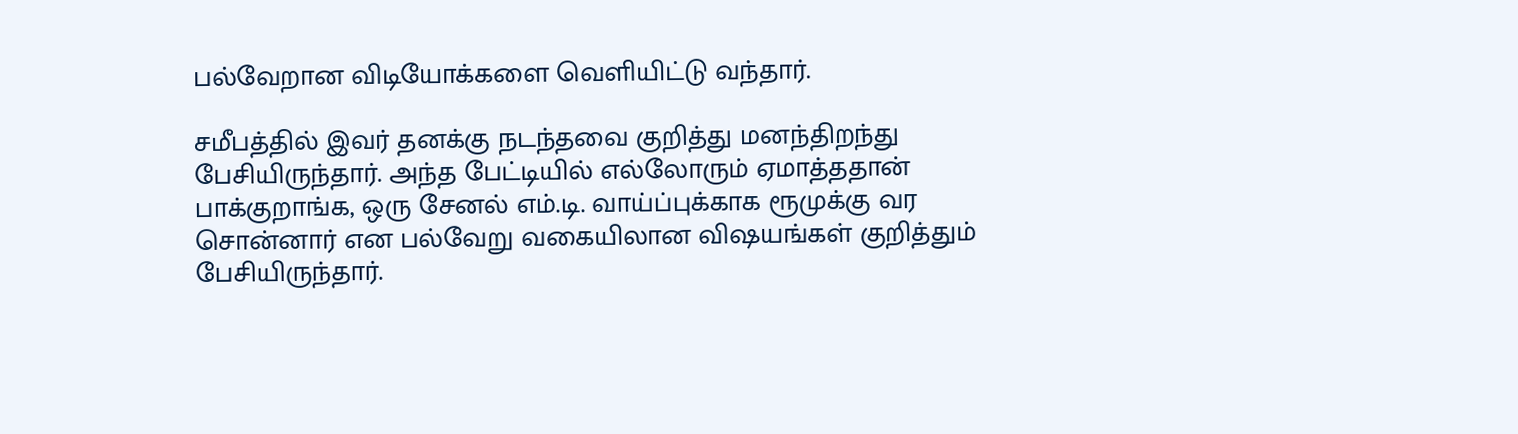பல்வேறான விடியோக்களை வெளியிட்டு வந்தார்.

சமீபத்தில் இவர் தனக்கு நடந்தவை குறித்து மனந்திறந்து பேசியிருந்தார். அந்த பேட்டியில் எல்லோரும் ஏமாத்ததான் பாக்குறாங்க, ஒரு சேனல் எம்.டி. வாய்ப்புக்காக ரூமுக்கு வர சொன்னார் என பல்வேறு வகையிலான விஷயங்கள் குறித்தும் பேசியிருந்தார்.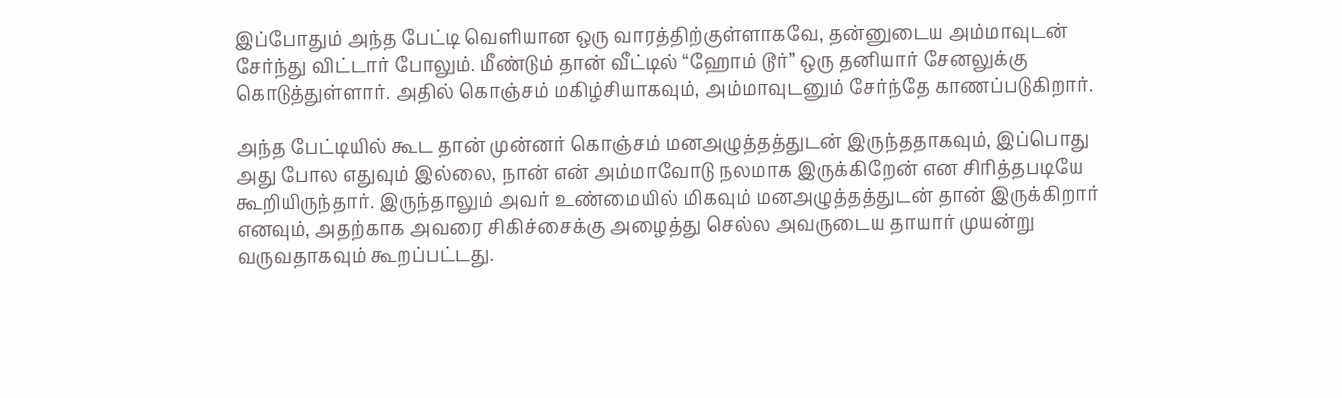இப்போதும் அந்த பேட்டி வெளியான ஒரு வாரத்திற்குள்ளாகவே, தன்னுடைய அம்மாவுடன் சேர்ந்து விட்டார் போலும். மீண்டும் தான் வீட்டில் “ஹோம் டூர்” ஒரு தனியார் சேனலுக்கு கொடுத்துள்ளார். அதில் கொஞ்சம் மகிழ்சியாகவும், அம்மாவுடனும் சேர்ந்தே காணப்படுகிறார்.

அந்த பேட்டியில் கூட தான் முன்னர் கொஞ்சம் மனஅழுத்தத்துடன் இருந்ததாகவும், இப்பொது அது போல எதுவும் இல்லை, நான் என் அம்மாவோடு நலமாக இருக்கிறேன் என சிரித்தபடியே கூறியிருந்தார். இருந்தாலும் அவர் உண்மையில் மிகவும் மனஅழுத்தத்துடன் தான் இருக்கிறார் எனவும், அதற்காக அவரை சிகிச்சைக்கு அழைத்து செல்ல அவருடைய தாயார் முயன்று வருவதாகவும் கூறப்பட்டது.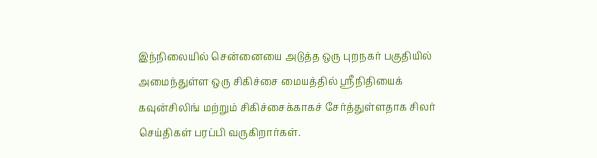இந்நிலையில் சென்னையை அடுத்த ஒரு புறநகர் பகுதியில் அமைந்துள்ள ஒரு சிகிச்சை மையத்தில் ஸ்ரீநிதியைக் கவுன்சிலிங் மற்றும் சிகிச்சைக்காகச் சேர்த்துள்ளதாக சிலர் செய்திகள் பரப்பி வருகிறார்கள்.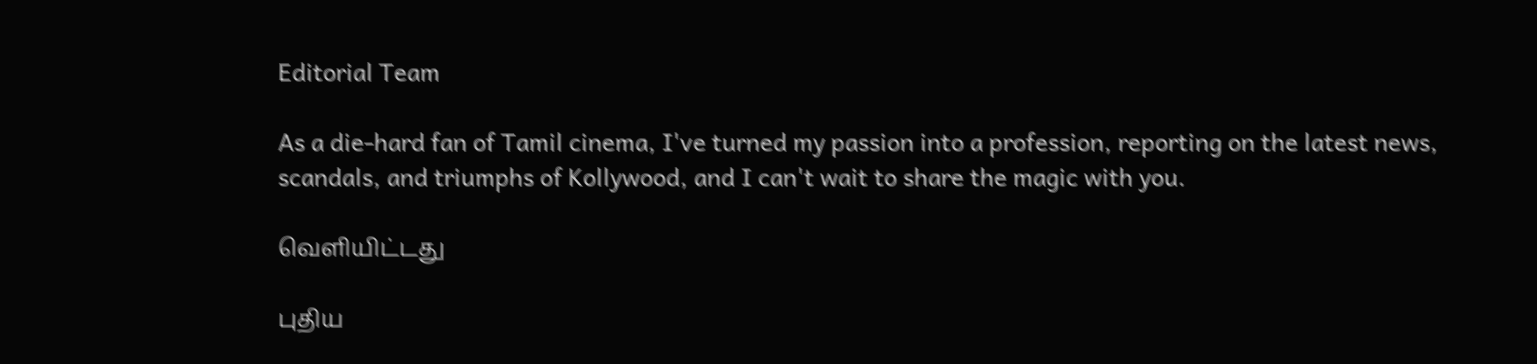Editorial Team

As a die-hard fan of Tamil cinema, I've turned my passion into a profession, reporting on the latest news, scandals, and triumphs of Kollywood, and I can't wait to share the magic with you.

வெளியிட்டது

புதிய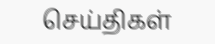செய்திகள்